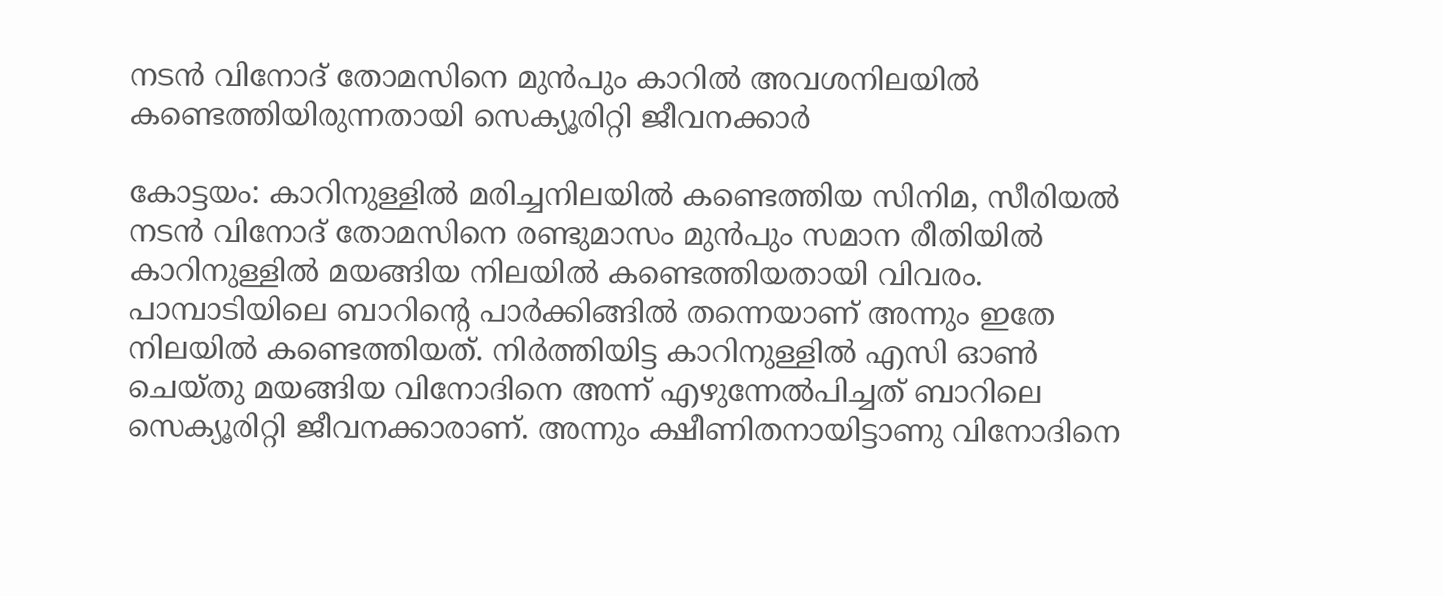നടൻ വിനോദ് തോമസിനെ മുൻപും കാറിൽ അവശനിലയിൽ കണ്ടെത്തിയിരുന്നതായി സെക്യൂരിറ്റി ജീവനക്കാർ

കോട്ടയം: കാറിനുള്ളിൽ മരിച്ചനിലയിൽ കണ്ടെത്തിയ സിനിമ, സീരിയൽ നടൻ വിനോദ് തോമസിനെ രണ്ടുമാസം മുൻപും സമാന രീതിയിൽ കാറിനുള്ളിൽ മയങ്ങിയ നിലയിൽ കണ്ടെത്തിയതായി വിവരം. പാമ്പാടിയിലെ ബാറിന്റെ പാർക്കിങ്ങിൽ തന്നെയാണ് അന്നും ഇതേ നിലയിൽ കണ്ടെത്തിയത്. നിർത്തിയിട്ട കാറിനുള്ളിൽ എസി ഓൺ ചെയ്തു മയങ്ങിയ വിനോദിനെ അന്ന് എഴുന്നേൽപിച്ചത് ബാറിലെ സെക്യൂരിറ്റി ജീവനക്കാരാണ്. അന്നും ക്ഷീണിതനായിട്ടാണു വിനോദിനെ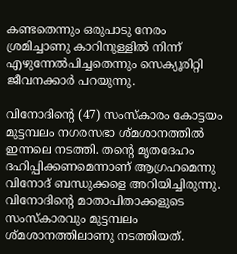കണ്ടതെന്നും ഒരുപാടു നേരം ശ്രമിച്ചാണു കാറിനുള്ളിൽ നിന്ന് എഴുന്നേൽപിച്ചതെന്നും സെക്യൂരിറ്റി ജീവനക്കാർ പറയുന്നു.

വിനോദിന്റെ (47) സംസ്കാരം കോട്ടയം മുട്ടമ്പലം നഗരസഭാ ശ്മശാനത്തിൽ ഇന്നലെ നടത്തി. തന്റെ മൃതദേഹം ദഹിപ്പിക്കണമെന്നാണ് ആഗ്രഹമെന്നു വിനോദ് ബന്ധുക്കളെ അറിയിച്ചിരുന്നു. വിനോദിന്റെ മാതാപിതാക്കളുടെ സംസ്കാരവും മുട്ടമ്പലം ശ്മശാനത്തിലാണു നടത്തിയത്.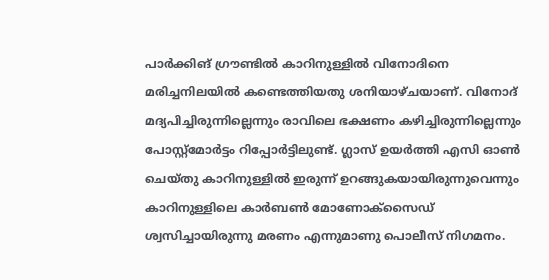പാർക്കിങ് ഗ്രൗണ്ടിൽ കാറിനുള്ളിൽ വിനോദിനെ മരിച്ചനിലയിൽ കണ്ടെത്തിയതു ശനിയാഴ്ചയാണ്. വിനോദ് മദ്യപിച്ചിരുന്നില്ലെന്നും രാവിലെ ഭക്ഷണം കഴിച്ചിരുന്നില്ലെന്നും പോസ്റ്റ്മോർട്ടം റിപ്പോർട്ടിലുണ്ട്. ഗ്ലാസ് ഉയർത്തി എസി ഓൺ ചെയ്തു കാറിനുള്ളിൽ ഇരുന്ന് ഉറങ്ങുകയായിരുന്നുവെന്നും കാറിനുള്ളി‍ലെ കാർബൺ മോണോക്സൈഡ് ശ്വസിച്ചായിരുന്നു മരണം എന്നുമാണു പൊലീസ് നിഗമനം.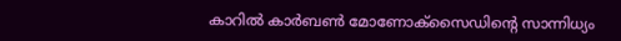കാറിൽ കാർബൺ മോണോക്സൈഡിന്റെ സാന്നിധ്യം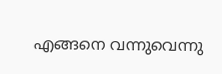എങ്ങനെ വന്നുവെന്നു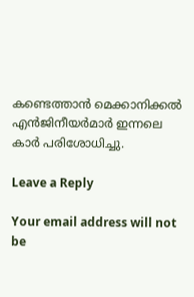കണ്ടെത്താൻ മെക്കാനിക്കൽ എൻജിനീയർമാർ ഇന്നലെ കാർ പരിശോധിച്ചു.

Leave a Reply

Your email address will not be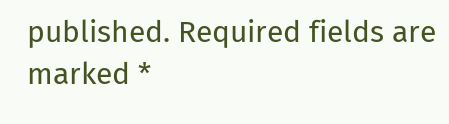published. Required fields are marked *